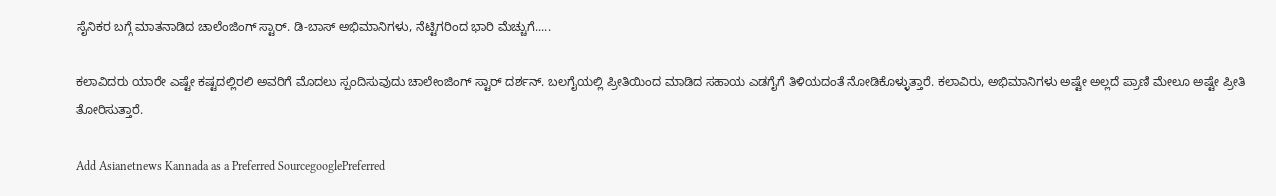ಸೈನಿಕರ ಬಗ್ಗೆ ಮಾತನಾಡಿದ ಚಾಲೆಂಜಿಂಗ್‌ ಸ್ಟಾರ್‌. ಡಿ-ಬಾಸ್‌ ಅಭಿಮಾನಿಗಳು, ನೆಟ್ಟಿಗರಿಂದ ಭಾರಿ ಮೆಚ್ಚುಗೆ.....

ಕಲಾವಿದರು ಯಾರೇ ಎಷ್ಟೇ ಕಷ್ಟದಲ್ಲಿರಲಿ ಅವರಿಗೆ ಮೊದಲು ಸ್ಪಂದಿಸುವುದು ಚಾಲೇಂಜಿಂಗ್ ಸ್ಟಾರ್ ದರ್ಶನ್. ಬಲಗೈಯಲ್ಲಿ ಪ್ರೀತಿಯಿಂದ ಮಾಡಿದ ಸಹಾಯ ಎಡಗೈಗೆ ತಿಳಿಯದಂತೆ ನೋಡಿಕೊಳ್ಳುತ್ತಾರೆ. ಕಲಾವಿರು, ಅಭಿಮಾನಿಗಳು ಅಷ್ಟೇ ಅಲ್ಲದೆ ಪ್ರಾಣಿ ಮೇಲೂ ಅಷ್ಟೇ ಪ್ರೀತಿ ತೋರಿಸುತ್ತಾರೆ.

Add Asianetnews Kannada as a Preferred SourcegooglePreferred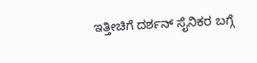ಇತ್ತೀಚಿಗೆ ದರ್ಶನ್‌ ಸೈನಿಕರ ಬಗ್ಗೆ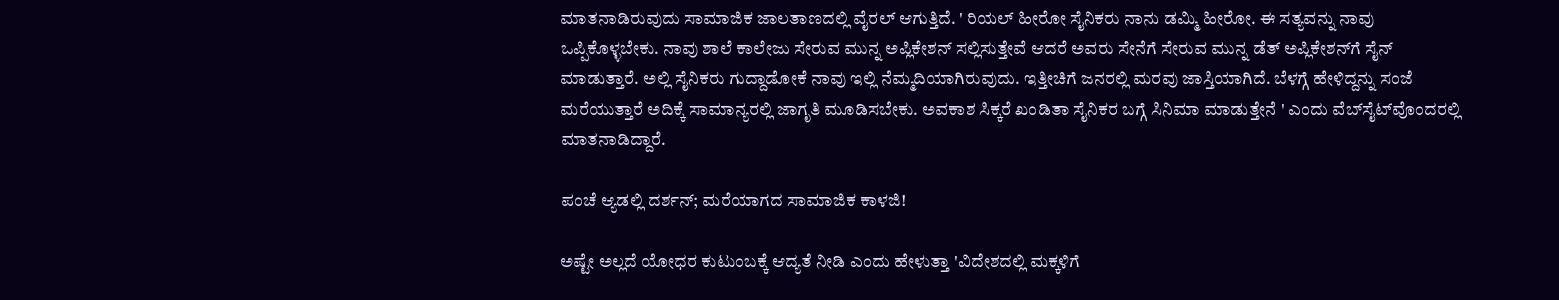ಮಾತನಾಡಿರುವುದು ಸಾಮಾಜಿಕ ಜಾಲತಾಣದಲ್ಲಿ ವೈರಲ್ ಆಗುತ್ತಿದೆ. ' ರಿಯಲ್‌ ಹೀರೋ ಸೈನಿಕರು ನಾನು ಡಮ್ಮಿ ಹೀರೋ. ಈ ಸತ್ಯವನ್ನು ನಾವು ಒಪ್ಪಿಕೊಳ್ಳಬೇಕು. ನಾವು ಶಾಲೆ ಕಾಲೇಜು ಸೇರುವ ಮುನ್ನ ಅಪ್ಲಿಕೇಶನ್‌ ಸಲ್ಲಿಸುತ್ತೇವೆ ಆದರೆ ಅವರು ಸೇನೆಗೆ ಸೇರುವ ಮುನ್ನ ಡೆತ್ ಅಪ್ಲಿಕೇಶನ್‌ಗೆ ಸೈನ್‌ ಮಾಡುತ್ತಾರೆ. ಅಲ್ಲಿ ಸೈನಿಕರು ಗುದ್ದಾಡೋಕೆ ನಾವು ಇಲ್ಲಿ ನೆಮ್ಮದಿಯಾಗಿರುವುದು. ಇತ್ತೀಚಿಗೆ ಜನರಲ್ಲಿ ಮರವು ಜಾಸ್ತಿಯಾಗಿದೆ. ಬೆಳಗ್ಗೆ ಹೇಳಿದ್ದನ್ನು ಸಂಜೆ ಮರೆಯುತ್ತಾರೆ ಅದಿಕ್ಕೆ ಸಾಮಾನ್ಯರಲ್ಲಿ ಜಾಗೃತಿ ಮೂಡಿಸಬೇಕು. ಅವಕಾಶ ಸಿಕ್ಕರೆ ಖಂಡಿತಾ ಸೈನಿಕರ ಬಗ್ಗೆ ಸಿನಿಮಾ ಮಾಡುತ್ತೇನೆ ' ಎಂದು ವೆಬ್‌ಸೈಟ್‌ವೊಂದರಲ್ಲಿ ಮಾತನಾಡಿದ್ದಾರೆ.

ಪಂಚೆ ಆ್ಯಡಲ್ಲಿ ದರ್ಶನ್; ಮರೆಯಾಗದ ಸಾಮಾಜಿಕ ಕಾಳಜಿ!

ಅಷ್ಟೇ ಅಲ್ಲದೆ ಯೋಧರ ಕುಟುಂಬಕ್ಕೆ ಆದ್ಯತೆ ನೀಡಿ ಎಂದು ಹೇಳುತ್ತಾ 'ವಿದೇಶದಲ್ಲಿ ಮಕ್ಕಳಿಗೆ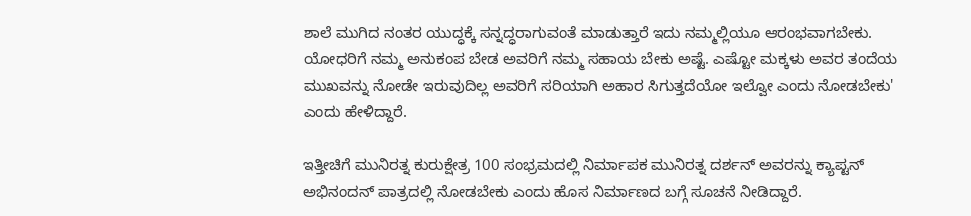ಶಾಲೆ ಮುಗಿದ ನಂತರ ಯುದ್ಧಕ್ಕೆ ಸನ್ನದ್ಧರಾಗುವಂತೆ ಮಾಡುತ್ತಾರೆ ಇದು ನಮ್ಮಲ್ಲಿಯೂ ಆರಂಭವಾಗಬೇಕು. ಯೋಧರಿಗೆ ನಮ್ಮ ಅನುಕಂಪ ಬೇಡ ಅವರಿಗೆ ನಮ್ಮ ಸಹಾಯ ಬೇಕು ಅಷ್ಟೆ. ಎಷ್ಟೋ ಮಕ್ಕಳು ಅವರ ತಂದೆಯ ಮುಖವನ್ನು ನೋಡೇ ಇರುವುದಿಲ್ಲ ಅವರಿಗೆ ಸರಿಯಾಗಿ ಅಹಾರ ಸಿಗುತ್ತದೆಯೋ ಇಲ್ವೋ ಎಂದು ನೋಡಬೇಕು' ಎಂದು ಹೇಳಿದ್ದಾರೆ.

ಇತ್ತೀಚಿಗೆ ಮುನಿರತ್ನ ಕುರುಕ್ಷೇತ್ರ 100 ಸಂಭ್ರಮದಲ್ಲಿ ನಿರ್ಮಾಪಕ ಮುನಿರತ್ನ ದರ್ಶನ್‌ ಅವರನ್ನು ಕ್ಯಾಪ್ಟನ್‌ ಅಭಿನಂದನ್‌ ಪಾತ್ರದಲ್ಲಿ ನೋಡಬೇಕು ಎಂದು ಹೊಸ ನಿರ್ಮಾಣದ ಬಗ್ಗೆ ಸೂಚನೆ ನೀಡಿದ್ದಾರೆ.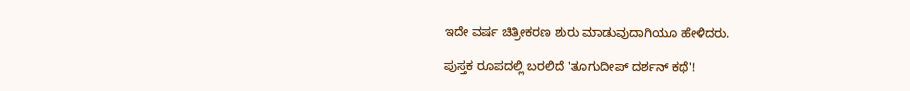ಇದೇ ವರ್ಷ ಚಿತ್ರೀಕರಣ ಶುರು ಮಾಡುವುದಾಗಿಯೂ ಹೇಳಿದರು.

ಪುಸ್ತಕ ರೂಪದಲ್ಲಿ ಬರಲಿದೆ 'ತೂಗುದೀಪ್ ದರ್ಶನ್ ಕಥೆ'!